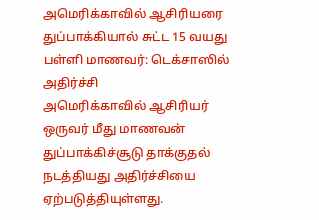அமெரிக்காவில் ஆசிரியரை துப்பாக்கியால் சுட்ட 15 வயது பள்ளி மாணவர்: டெக்சாஸில் அதிர்ச்சி
அமெரிக்காவில் ஆசிரியர் ஒருவர் மீது மாணவன் துப்பாக்கிச்சூடு தாக்குதல் நடத்தியது அதிர்ச்சியை ஏற்படுத்தியுள்ளது.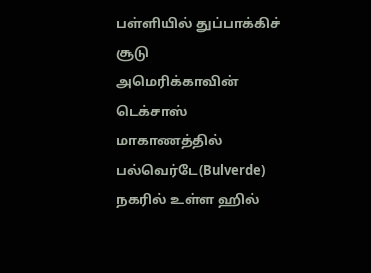பள்ளியில் துப்பாக்கிச் சூடு
அமெரிக்காவின் டெக்சாஸ் மாகாணத்தில் பல்வெர்டே(Bulverde) நகரில் உள்ள ஹில்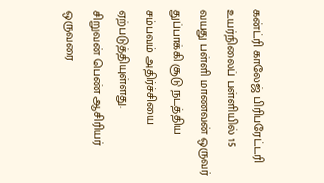கன்ட்ரி காலேஜ் பிரிபரேட்டரி உயர்நிலைப் பள்ளியில் 15 வயது பள்ளி மாணவன் ஒருவர் துப்பாக்கி சூடு நடத்திய சம்பவம் அதிர்ச்சியை ஏற்படுத்தியுள்ளது.
சிறுவன் பெண் ஆசிரியர் ஒருவரை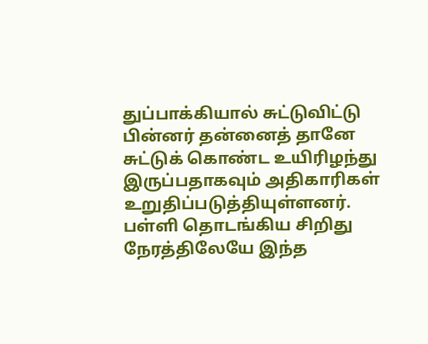துப்பாக்கியால் சுட்டுவிட்டு பின்னர் தன்னைத் தானே சுட்டுக் கொண்ட உயிரிழந்து இருப்பதாகவும் அதிகாரிகள் உறுதிப்படுத்தியுள்ளனர்.
பள்ளி தொடங்கிய சிறிது நேரத்திலேயே இந்த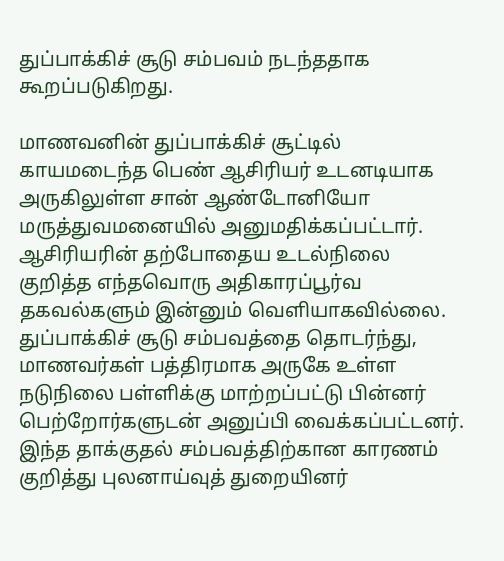துப்பாக்கிச் சூடு சம்பவம் நடந்ததாக கூறப்படுகிறது.

மாணவனின் துப்பாக்கிச் சூட்டில் காயமடைந்த பெண் ஆசிரியர் உடனடியாக அருகிலுள்ள சான் ஆண்டோனியோ மருத்துவமனையில் அனுமதிக்கப்பட்டார்.
ஆசிரியரின் தற்போதைய உடல்நிலை குறித்த எந்தவொரு அதிகாரப்பூர்வ தகவல்களும் இன்னும் வெளியாகவில்லை.
துப்பாக்கிச் சூடு சம்பவத்தை தொடர்ந்து, மாணவர்கள் பத்திரமாக அருகே உள்ள நடுநிலை பள்ளிக்கு மாற்றப்பட்டு பின்னர் பெற்றோர்களுடன் அனுப்பி வைக்கப்பட்டனர்.
இந்த தாக்குதல் சம்பவத்திற்கான காரணம் குறித்து புலனாய்வுத் துறையினர்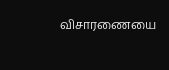விசாரணையை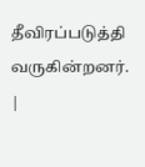தீவிரப்படுத்தி வருகின்றனர்.
|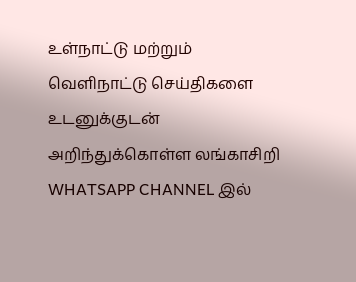உள்நாட்டு மற்றும் வெளிநாட்டு செய்திகளை உடனுக்குடன் அறிந்துக்கொள்ள லங்காசிறி WHATSAPP CHANNEL இல்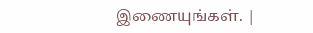இணையுங்கள். |